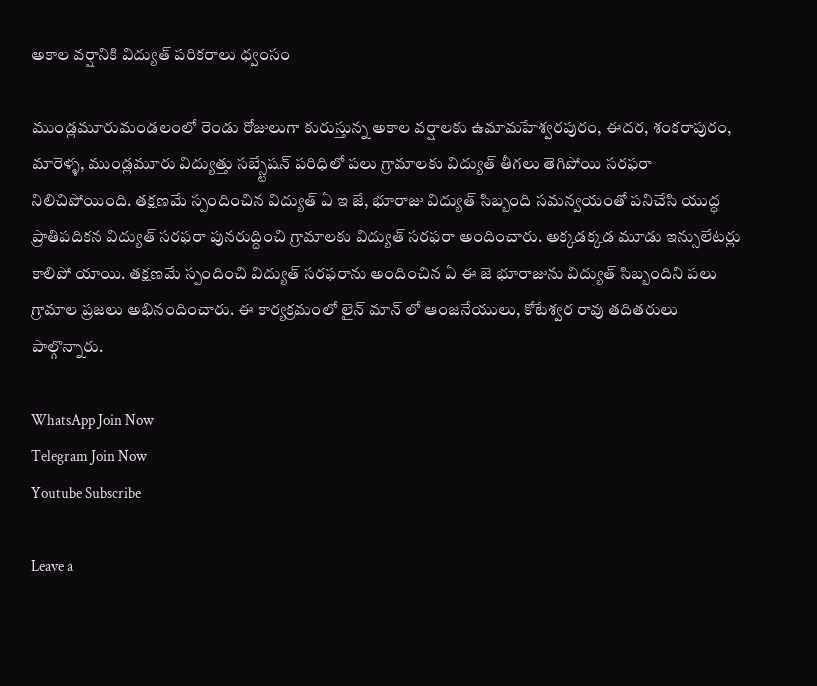అకాల వర్షానికి విద్యుత్ పరికరాలు ధ్వంసం

ముండ్లమూరుమండలంలో రెండు రోజులుగా కురుస్తున్న అకాల వర్షాలకు ఉమామహేశ్వరపురం, ఈదర, శంకరాపురం, మారెళ్ళ, ముండ్లమూరు విద్యుత్తు సబ్స్టేషన్ పరిధిలో పలు గ్రామాలకు విద్యుత్ తీగలు తెగిపోయి సరఫరా నిలిచిపోయింది. తక్షణమే స్పందించిన విద్యుత్ ఏ ఇ జే, భూరాజు విద్యుత్ సిబ్బంది సమన్వయంతో పనిచేసి యుద్ధ ప్రాతిపదికన విద్యుత్ సరఫరా పునరుద్దించి గ్రామాలకు విద్యుత్ సరఫరా అందించారు. అక్కడక్కడ మూడు ఇన్సులేటర్లు కాలిపో యాయి. తక్షణమే స్పందించి విద్యుత్ సరఫరాను అందించిన ఏ ఈ జె భూరాజును విద్యుత్ సిబ్బందిని పలు గ్రామాల ప్రజలు అభినందించారు. ఈ కార్యక్రమంలో లైన్ మాన్ లో ఆంజనేయులు, కోటేశ్వర రావు తదితరులు పాల్గొన్నారు.

WhatsApp Join Now
Telegram Join Now
Youtube Subscribe

Leave a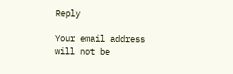Reply

Your email address will not be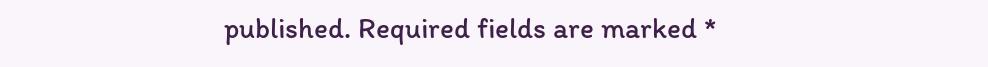published. Required fields are marked *